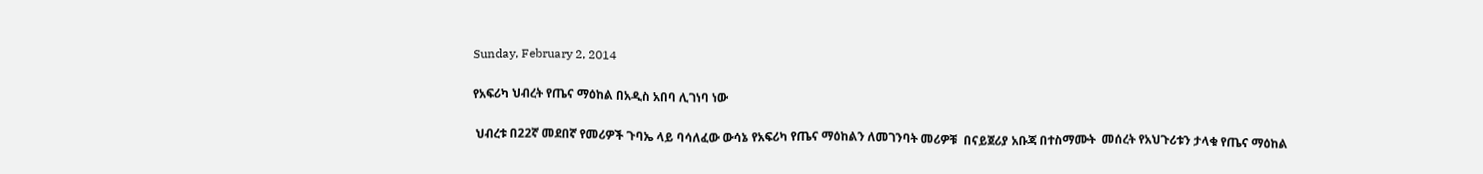Sunday, February 2, 2014

የአፍሪካ ህብረት የጤና ማዕከል በአዲስ አበባ ሊገነባ ነው

 ህብረቱ በ22ኛ መደበኛ የመሪዎች ጉባኤ ላይ ባሳለፈው ውሳኔ የአፍሪካ የጤና ማዕከልን ለመገንባት መሪዎቹ  በናይጀሪያ አቡጃ በተስማሙት  መሰረት የአህጉሪቱን ታላቁ የጤና ማዕከል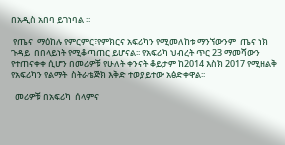በአዲስ አበባ ይገነባል ፡፡

 የጤና  ማዕከሉ የምርምር፣የምክርና አፍሪካን የሚመለከቱ ማንኘውንም  ጤና ነክ  ጉዳይ  በበላይነት የሚቆጣጠር ይሆናል፡፡ የአፍሪካ ህብረት ጥር 23 ማመሻውን የተጠናቀቀ ሲሆን በመሪዎቹ የሁለት ቀንናት ቆይታም ከ2014 እስክ 2017 የሚዘልቅ የአፍሪካን የልማት  ስትራቴጅክ እቅድ ተወያይተው አፅድቀዋል፡፡

  መሪዎቹ በአፍሪካ  ሰላምና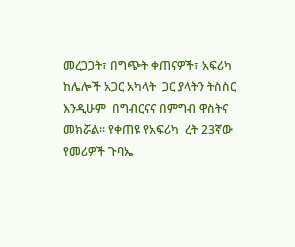መረጋጋት፣ በግጭት ቀጠናዎች፣ አፍሪካ ከሌሎች አጋር አካላት  ጋር ያላትን ትስስር እንዲሁም  በግብርናና በምግብ ዋስትና መክሯል፡፡ የቀጠዩ የአፍሪካ  ረት 23ኛው የመሪዎች ጉባኤ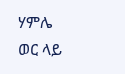ሃምሌ ወር ላይ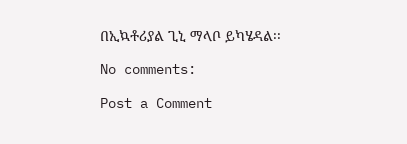በኢኳቶሪያል ጊኒ ማላቦ ይካሄዳል፡፡

No comments:

Post a Comment